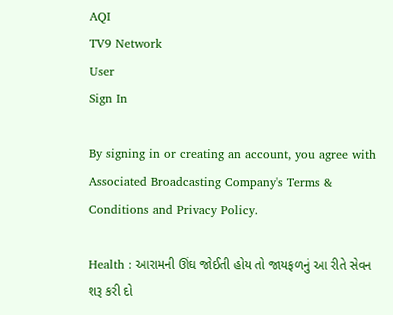AQI
TV9 Network
User
Sign In

By signing in or creating an account, you agree with Associated Broadcasting Company's Terms & Conditions and Privacy Policy.

Health : આરામની ઊંઘ જોઈતી હોય તો જાયફળનું આ રીતે સેવન શરૂ કરી દો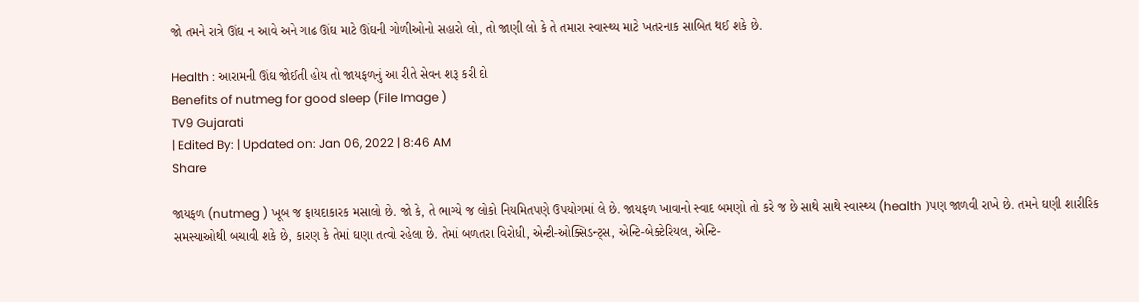જો તમને રાત્રે ઊંઘ ન આવે અને ગાઢ ઊંઘ માટે ઊંઘની ગોળીઓનો સહારો લો, તો જાણી લો કે તે તમારા સ્વાસ્થ્ય માટે ખતરનાક સાબિત થઈ શકે છે.

Health : આરામની ઊંઘ જોઈતી હોય તો જાયફળનું આ રીતે સેવન શરૂ કરી દો
Benefits of nutmeg for good sleep (File Image )
TV9 Gujarati
| Edited By: | Updated on: Jan 06, 2022 | 8:46 AM
Share

જાયફળ (nutmeg ) ખૂબ જ ફાયદાકારક મસાલો છે. જો કે, તે ભાગ્યે જ લોકો નિયમિતપણે ઉપયોગમાં લે છે. જાયફળ ખાવાનો સ્વાદ બમણો તો કરે જ છે સાથે સાથે સ્વાસ્થ્ય (health )પણ જાળવી રાખે છે. તમને ઘણી શારીરિક સમસ્યાઓથી બચાવી શકે છે, કારણ કે તેમાં ઘણા તત્વો રહેલા છે. તેમાં બળતરા વિરોધી, એન્ટી-ઓક્સિડન્ટ્સ, એન્ટિ-બેક્ટેરિયલ, એન્ટિ-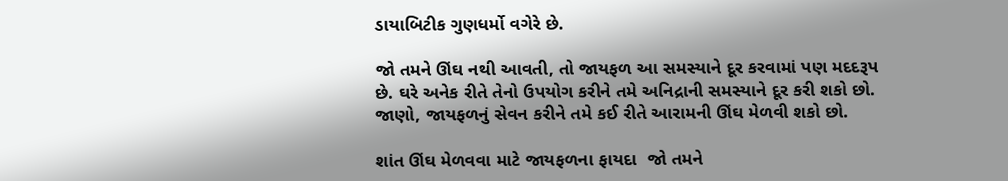ડાયાબિટીક ગુણધર્મો વગેરે છે.

જો તમને ઊંઘ નથી આવતી, તો જાયફળ આ સમસ્યાને દૂર કરવામાં પણ મદદરૂપ છે. ઘરે અનેક રીતે તેનો ઉપયોગ કરીને તમે અનિદ્રાની સમસ્યાને દૂર કરી શકો છો. જાણો, જાયફળનું સેવન કરીને તમે કઈ રીતે આરામની ઊંઘ મેળવી શકો છો.

શાંત ઊંઘ મેળવવા માટે જાયફળના ફાયદા  જો તમને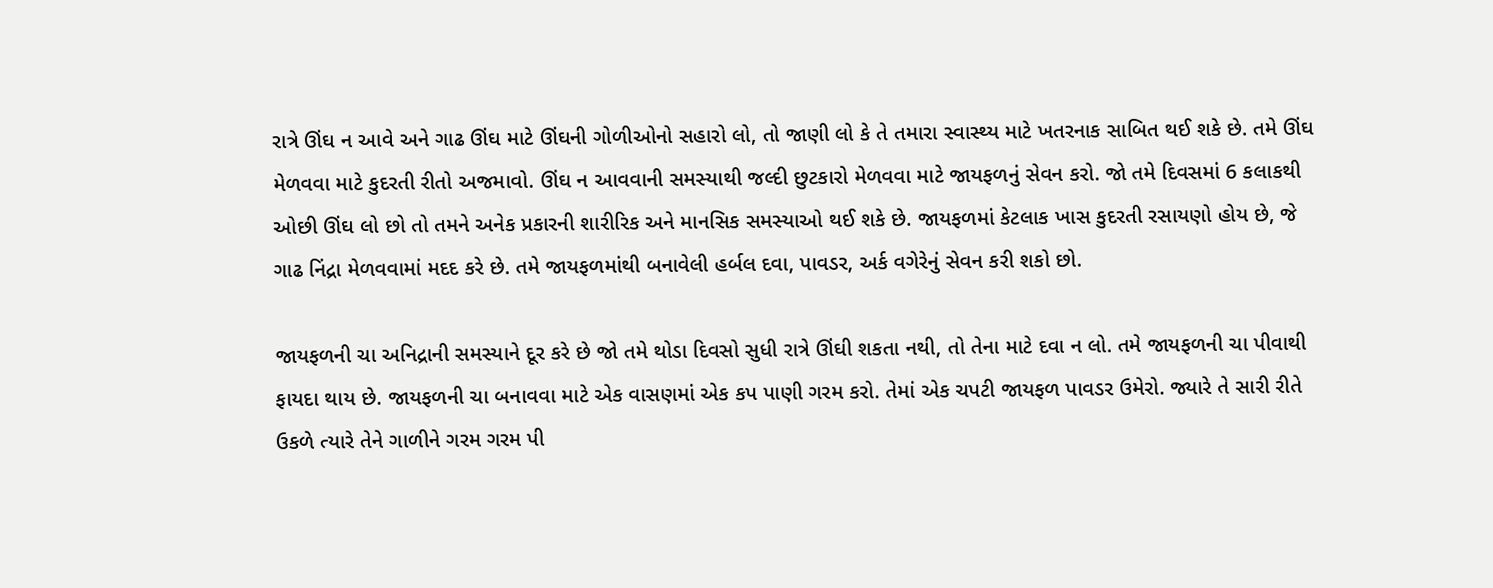રાત્રે ઊંઘ ન આવે અને ગાઢ ઊંઘ માટે ઊંઘની ગોળીઓનો સહારો લો, તો જાણી લો કે તે તમારા સ્વાસ્થ્ય માટે ખતરનાક સાબિત થઈ શકે છે. તમે ઊંઘ મેળવવા માટે કુદરતી રીતો અજમાવો. ઊંઘ ન આવવાની સમસ્યાથી જલ્દી છુટકારો મેળવવા માટે જાયફળનું સેવન કરો. જો તમે દિવસમાં 6 કલાકથી ઓછી ઊંઘ લો છો તો તમને અનેક પ્રકારની શારીરિક અને માનસિક સમસ્યાઓ થઈ શકે છે. જાયફળમાં કેટલાક ખાસ કુદરતી રસાયણો હોય છે, જે ગાઢ નિંદ્રા મેળવવામાં મદદ કરે છે. તમે જાયફળમાંથી બનાવેલી હર્બલ દવા, પાવડર, અર્ક વગેરેનું સેવન કરી શકો છો.

જાયફળની ચા અનિદ્રાની સમસ્યાને દૂર કરે છે જો તમે થોડા દિવસો સુધી રાત્રે ઊંઘી શકતા નથી, તો તેના માટે દવા ન લો. તમે જાયફળની ચા પીવાથી ફાયદા થાય છે. જાયફળની ચા બનાવવા માટે એક વાસણમાં એક કપ પાણી ગરમ કરો. તેમાં એક ચપટી જાયફળ પાવડર ઉમેરો. જ્યારે તે સારી રીતે ઉકળે ત્યારે તેને ગાળીને ગરમ ગરમ પી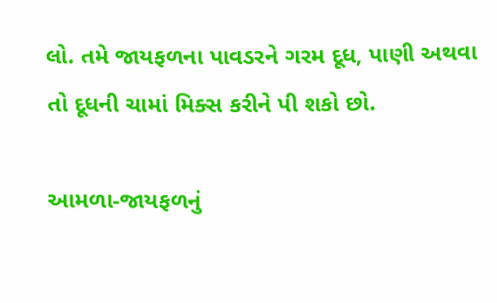લો. તમે જાયફળના પાવડરને ગરમ દૂધ, પાણી અથવા તો દૂધની ચામાં મિક્સ કરીને પી શકો છો.

આમળા-જાયફળનું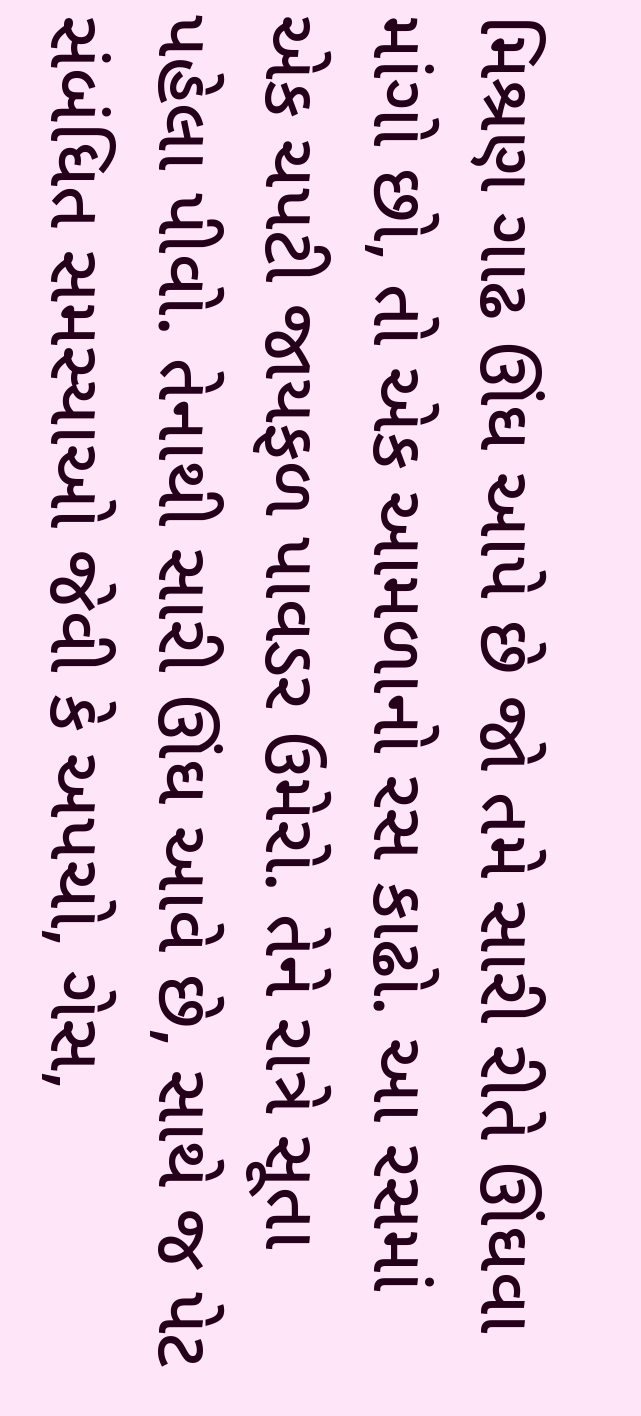મિશ્રણ ગાઢ ઊંઘ આપે છે જો તમે સારી રીતે ઊંઘવા માંગો છો, તો એક આમળાનો રસ કાઢો. આ રસમાં એક ચપટી જાયફળ પાવડર ઉમેરો. તેને રાત્રે સૂતા પહેલા પીવો. તેનાથી સારી ઊંઘ આવે છે, સાથે જ પેટ સંબંધિત સમસ્યાઓ જેવી કે અપચો, ગેસ,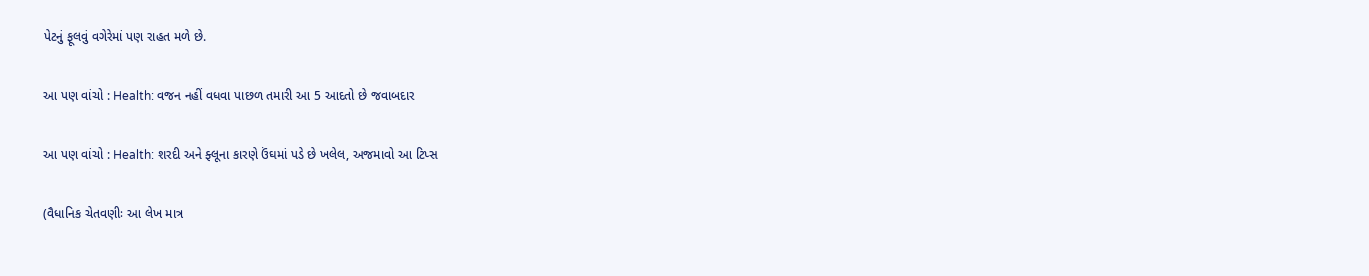પેટનું ફૂલવું વગેરેમાં પણ રાહત મળે છે.

આ પણ વાંચો : Health: વજન નહીં વધવા પાછળ તમારી આ 5 આદતો છે જવાબદાર

આ પણ વાંચો : Health: શરદી અને ફ્લૂના કારણે ઉંઘમાં પડે છે ખલેલ, અજમાવો આ ટિપ્સ

(વૈધાનિક ચેતવણીઃ આ લેખ માત્ર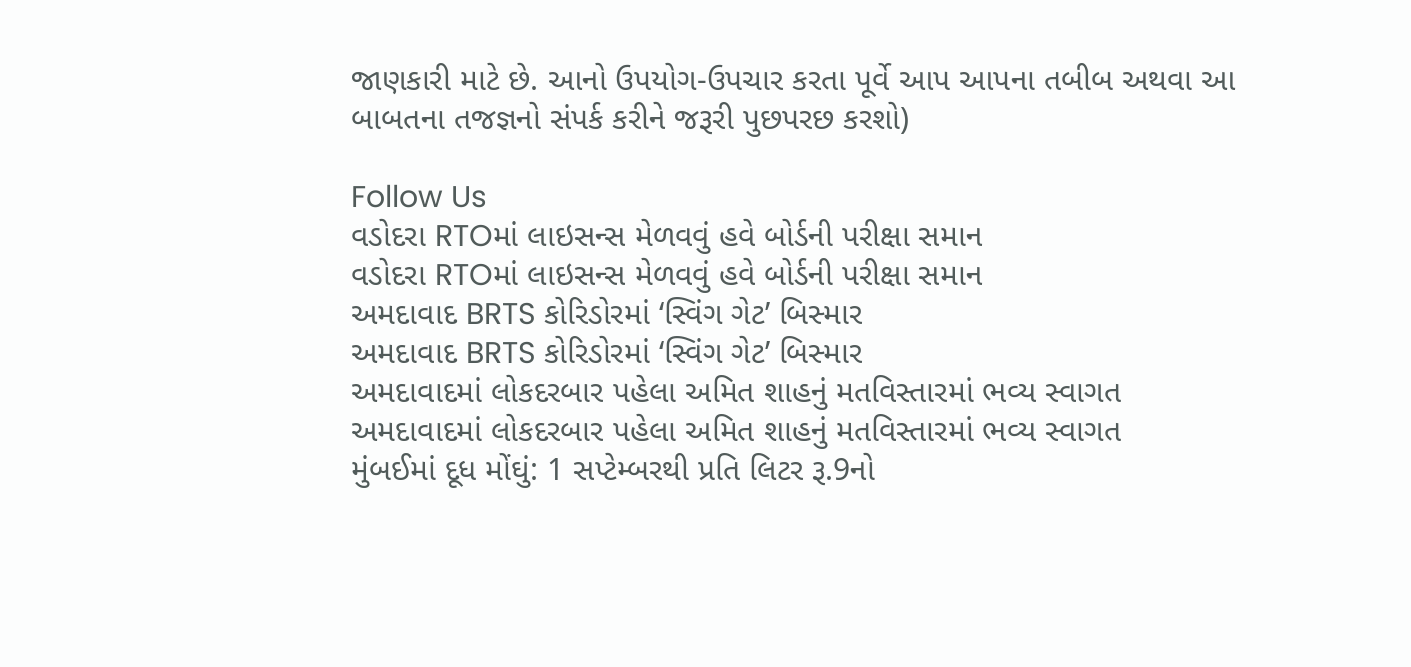જાણકારી માટે છે. આનો ઉપયોગ-ઉપચાર કરતા પૂર્વે આપ આપના તબીબ અથવા આ બાબતના તજજ્ઞનો સંપર્ક કરીને જરૂરી પુછપરછ કરશો)

Follow Us
વડોદરા RTOમાં લાઇસન્સ મેળવવું હવે બોર્ડની પરીક્ષા સમાન
વડોદરા RTOમાં લાઇસન્સ મેળવવું હવે બોર્ડની પરીક્ષા સમાન
અમદાવાદ BRTS કોરિડોરમાં ‘સ્વિંગ ગેટ’ બિસ્માર
અમદાવાદ BRTS કોરિડોરમાં ‘સ્વિંગ ગેટ’ બિસ્માર
અમદાવાદમાં લોકદરબાર પહેલા અમિત શાહનું મતવિસ્તારમાં ભવ્ય સ્વાગત
અમદાવાદમાં લોકદરબાર પહેલા અમિત શાહનું મતવિસ્તારમાં ભવ્ય સ્વાગત
મુંબઈમાં દૂધ મોંઘું: 1 સપ્ટેમ્બરથી પ્રતિ લિટર રૂ.9નો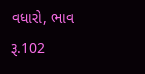વધારો, ભાવ રૂ.102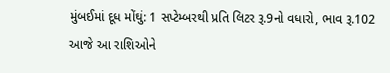મુંબઈમાં દૂધ મોંઘું: 1 સપ્ટેમ્બરથી પ્રતિ લિટર રૂ.9નો વધારો, ભાવ રૂ.102
આજે આ રાશિઓને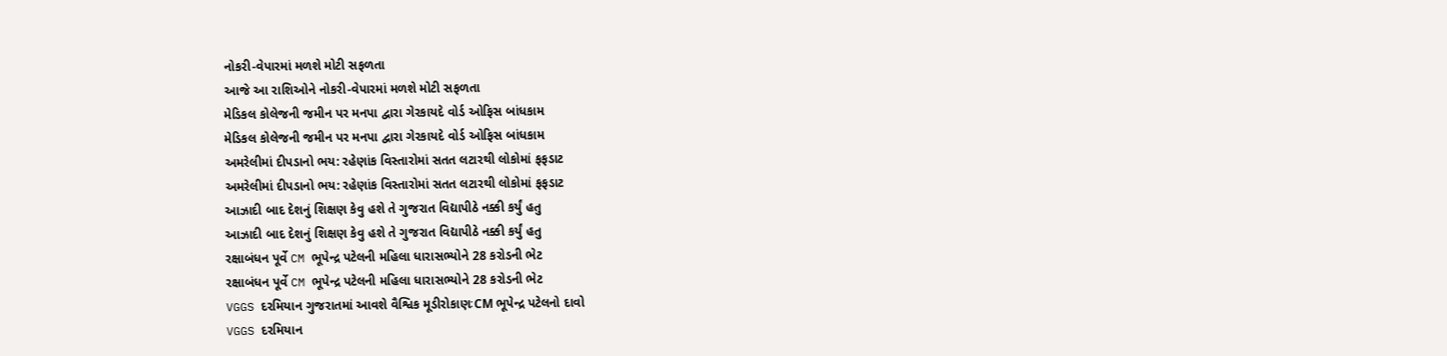નોકરી-વેપારમાં મળશે મોટી સફળતા
આજે આ રાશિઓને નોકરી-વેપારમાં મળશે મોટી સફળતા
મેડિકલ કોલેજની જમીન પર મનપા દ્વારા ગેરકાયદે વોર્ડ ઓફિસ બાંધકામ
મેડિકલ કોલેજની જમીન પર મનપા દ્વારા ગેરકાયદે વોર્ડ ઓફિસ બાંધકામ
અમરેલીમાં દીપડાનો ભય: રહેણાંક વિસ્તારોમાં સતત લટારથી લોકોમાં ફફડાટ
અમરેલીમાં દીપડાનો ભય: રહેણાંક વિસ્તારોમાં સતત લટારથી લોકોમાં ફફડાટ
આઝાદી બાદ દેશનું શિક્ષણ કેવુ હશે તે ગુજરાત વિદ્યાપીઠે નક્કી કર્યું હતુ
આઝાદી બાદ દેશનું શિક્ષણ કેવુ હશે તે ગુજરાત વિદ્યાપીઠે નક્કી કર્યું હતુ
રક્ષાબંધન પૂર્વે CM ભૂપેન્દ્ર પટેલની મહિલા ધારાસભ્યોને 28 કરોડની ભેટ
રક્ષાબંધન પૂર્વે CM ભૂપેન્દ્ર પટેલની મહિલા ધારાસભ્યોને 28 કરોડની ભેટ
VGGS દરમિયાન ગુજરાતમાં આવશે વૈશ્વિક મૂડીરોકાણઃCM ભૂપેન્દ્ર પટેલનો દાવો
VGGS દરમિયાન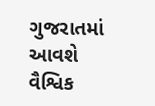ગુજરાતમાં આવશે વૈશ્વિક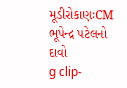મૂડીરોકાણઃCM ભૂપેન્દ્ર પટેલનો દાવો
g clip-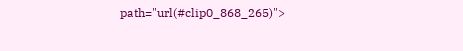path="url(#clip0_868_265)">